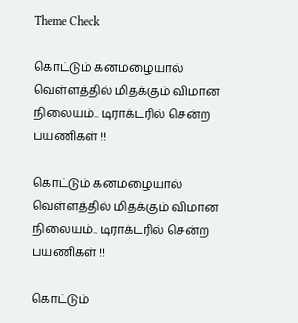Theme Check

கொட்டும் கனமழையால் வெள்ளத்தில் மிதக்கும் விமான நிலையம்.. டிராக்டரில் சென்ற பயணிகள் !!

கொட்டும் கனமழையால் வெள்ளத்தில் மிதக்கும் விமான நிலையம்.. டிராக்டரில் சென்ற பயணிகள் !!

கொட்டும்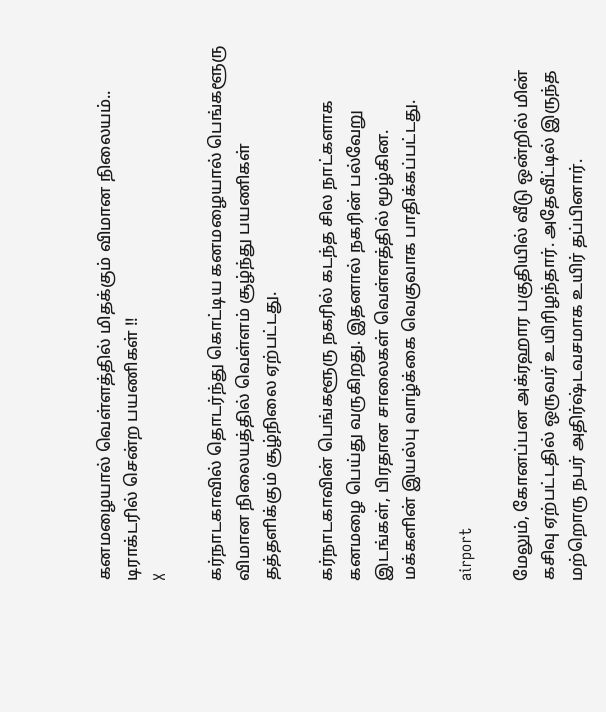கனமழையால் வெள்ளத்தில் மிதக்கும் விமான நிலையம்.. டிராக்டரில் சென்ற பயணிகள் !!
X

கர்நாடகாவில் தொடர்ந்து கொட்டிய கனமழையால் பெங்களூரு விமான நிலையத்தில் வெள்ளம் சூழ்ந்து பயணிகள் தத்தளிக்கும் சூழ்நிலை ஏற்பட்டது.

கர்நாடகாவின் பெங்களூரு நகரில் கடந்த சில நாட்களாக கனமழை பெய்து வருகிறது. இதனால் நகரின் பல்வேறு இடங்கள், பிரதான சாலைகள் வெள்ளத்தில் மூழ்கின. மக்களின் இயல்பு வாழ்க்கை வெகுவாக பாதிக்கப்பட்டது.

airport

மேலும், கோனப்பன அக்ரஹார பகுதியில் வீடு ஒன்றில் மின் கசிவு ஏற்பட்டதில் ஒருவர் உயிரிழந்தார். அதேவீட்டில் இருந்த மற்றொரு நபர் அதிர்ஷ்டவசமாக உயிர் தப்பினார்.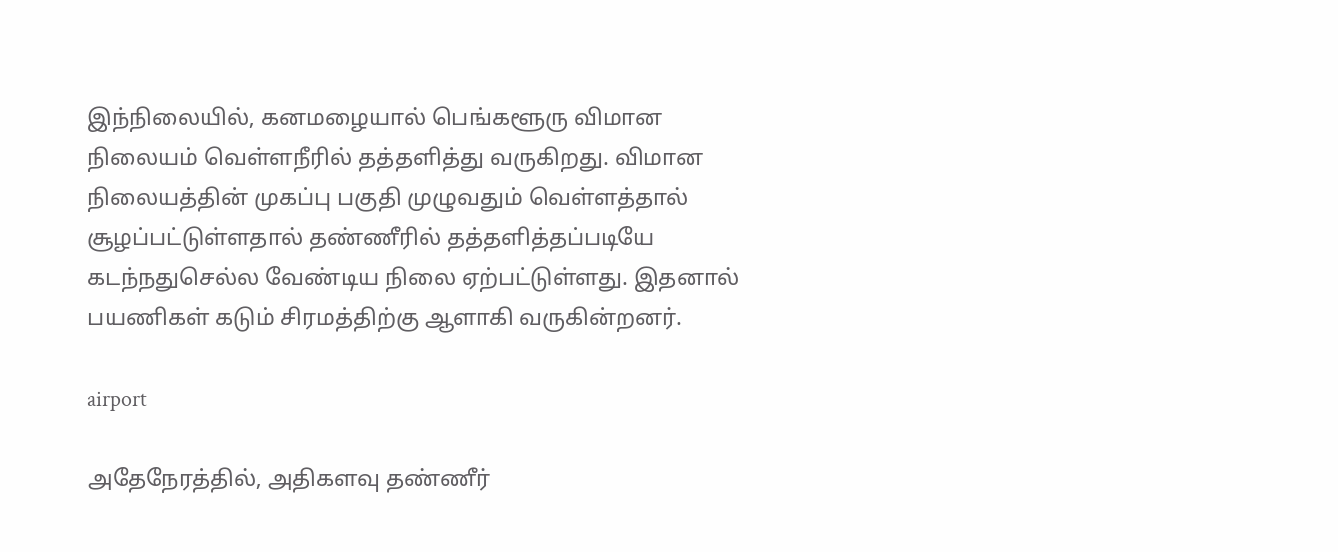இந்நிலையில், கனமழையால் பெங்களூரு விமான நிலையம் வெள்ளநீரில் தத்தளித்து வருகிறது. விமான நிலையத்தின் முகப்பு பகுதி முழுவதும் வெள்ளத்தால் சூழப்பட்டுள்ளதால் தண்ணீரில் தத்தளித்தப்படியே கடந்நதுசெல்ல வேண்டிய நிலை ஏற்பட்டுள்ளது. இதனால் பயணிகள் கடும் சிரமத்திற்கு ஆளாகி வருகின்றனர்.

airport

அதேநேரத்தில், அதிகளவு தண்ணீர்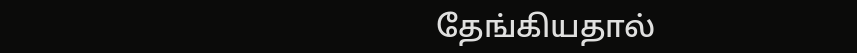தேங்கியதால்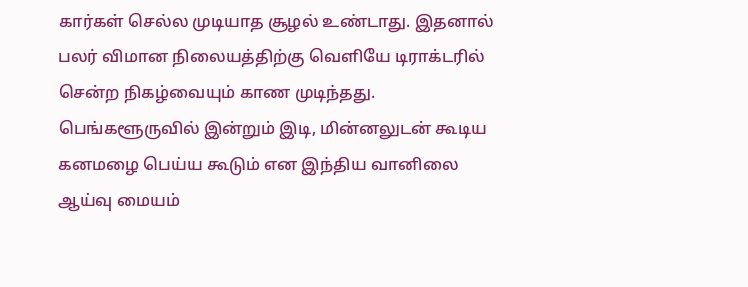கார்கள் செல்ல முடியாத சூழல் உண்டாது. இதனால் பலர் விமான நிலையத்திற்கு வெளியே டிராக்டரில் சென்ற நிகழ்வையும் காண முடிந்தது. பெங்களூருவில் இன்றும் இடி, மின்னலுடன் கூடிய கனமழை பெய்ய கூடும் என இந்திய வானிலை ஆய்வு மையம்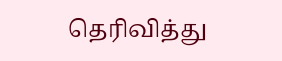தெரிவித்து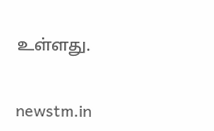உள்ளது.


newstm.in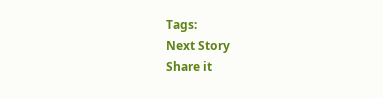Tags:
Next Story
Share it